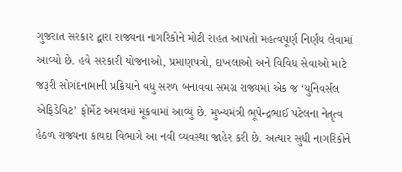ગુજરાત સરકાર દ્વારા રાજ્યના નાગરિકોને મોટી રાહત આપતો મહત્વપૂર્ણ નિર્ણય લેવામાં આવ્યો છે. હવે સરકારી યોજનાઓ, પ્રમાણપત્રો, દાખલાઓ અને વિવિધ સેવાઓ માટે જરૂરી સોગંદનામાની પ્રક્રિયાને વધુ સરળ બનાવવા સમગ્ર રાજ્યમાં એક જ ‘યુનિવર્સલ એફિડેવિટ’ ફોર્મેટ અમલમાં મૂકવામાં આવ્યું છે. મુખ્યમંત્રી ભૂપેન્દ્રભાઈ પટેલના નેતૃત્વ હેઠળ રાજ્યના કાયદા વિભાગે આ નવી વ્યવસ્થા જાહેર કરી છે. અત્યાર સુધી નાગરિકોને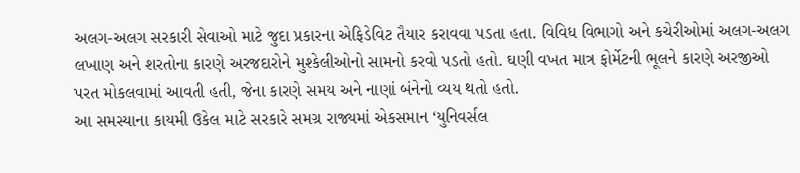અલગ-અલગ સરકારી સેવાઓ માટે જુદા પ્રકારના એફિડેવિટ તૈયાર કરાવવા પડતા હતા. વિવિધ વિભાગો અને કચેરીઓમાં અલગ-અલગ લખાણ અને શરતોના કારણે અરજદારોને મુશ્કેલીઓનો સામનો કરવો પડતો હતો. ઘણી વખત માત્ર ફોર્મેટની ભૂલને કારણે અરજીઓ પરત મોકલવામાં આવતી હતી, જેના કારણે સમય અને નાણાં બંનેનો વ્યય થતો હતો.
આ સમસ્યાના કાયમી ઉકેલ માટે સરકારે સમગ્ર રાજ્યમાં એકસમાન ‘યુનિવર્સલ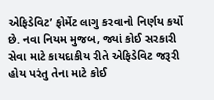એફિડેવિટ’ ફોર્મેટ લાગુ કરવાનો નિર્ણય કર્યો છે. નવા નિયમ મુજબ, જ્યાં કોઈ સરકારી સેવા માટે કાયદાકીય રીતે એફિડેવિટ જરૂરી હોય પરંતુ તેના માટે કોઈ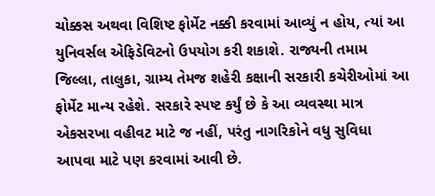ચોક્કસ અથવા વિશિષ્ટ ફોર્મેટ નક્કી કરવામાં આવ્યું ન હોય, ત્યાં આ યુનિવર્સલ એફિડેવિટનો ઉપયોગ કરી શકાશે. રાજ્યની તમામ જિલ્લા, તાલુકા, ગ્રામ્ય તેમજ શહેરી કક્ષાની સરકારી કચેરીઓમાં આ ફોર્મેટ માન્ય રહેશે. સરકારે સ્પષ્ટ કર્યું છે કે આ વ્યવસ્થા માત્ર એકસરખા વહીવટ માટે જ નહીં, પરંતુ નાગરિકોને વધુ સુવિધા આપવા માટે પણ કરવામાં આવી છે.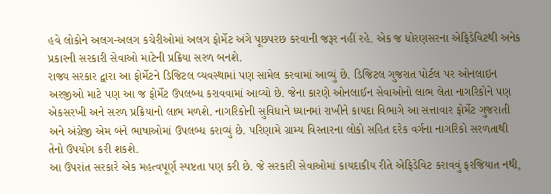હવે લોકોને અલગ-અલગ કચેરીઓમાં અલગ ફોર્મેટ અંગે પૂછપરછ કરવાની જરૂર નહીં રહે. એક જ ધોરણસરના એફિડેવિટથી અનેક પ્રકારની સરકારી સેવાઓ માટેની પ્રક્રિયા સરળ બનશે.
રાજ્ય સરકાર દ્વારા આ ફોર્મેટને ડિજિટલ વ્યવસ્થામાં પણ સામેલ કરવામાં આવ્યું છે. ડિજિટલ ગુજરાત પોર્ટલ પર ઓનલાઇન અરજીઓ માટે પણ આ જ ફોર્મેટ ઉપલબ્ધ કરાવવામાં આવ્યો છે. જેના કારણે ઓનલાઈન સેવાઓનો લાભ લેતા નાગરિકોને પણ એકસરખી અને સરળ પ્રક્રિયાનો લાભ મળશે. નાગરિકોની સુવિધાને ધ્યાનમાં રાખીને કાયદા વિભાગે આ સત્તાવાર ફોર્મેટ ગુજરાતી અને અંગ્રેજી એમ બંને ભાષાઓમાં ઉપલબ્ધ કરાવ્યું છે. પરિણામે ગ્રામ્ય વિસ્તારના લોકો સહિત દરેક વર્ગના નાગરિકો સરળતાથી તેનો ઉપયોગ કરી શકશે.
આ ઉપરાંત સરકારે એક મહત્વપૂર્ણ સ્પષ્ટતા પણ કરી છે. જે સરકારી સેવાઓમાં કાયદાકીય રીતે એફિડેવિટ કરાવવું ફરજિયાત નથી,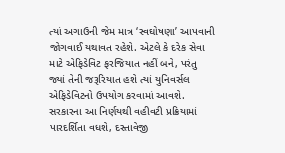ત્યાં અગાઉની જેમ માત્ર ‘સ્વઘોષણા’ આપવાની જોગવાઈ યથાવત રહેશે. એટલે કે દરેક સેવા માટે એફિડેવિટ ફરજિયાત નહીં બને, પરંતુ જ્યાં તેની જરૂરિયાત હશે ત્યાં યુનિવર્સલ એફિડેવિટનો ઉપયોગ કરવામાં આવશે. સરકારના આ નિર્ણયથી વહીવટી પ્રક્રિયામાં પારદર્શિતા વધશે, દસ્તાવેજી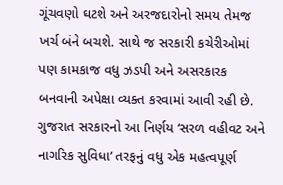ગૂંચવણો ઘટશે અને અરજદારોનો સમય તેમજ ખર્ચ બંને બચશે. સાથે જ સરકારી કચેરીઓમાં પણ કામકાજ વધુ ઝડપી અને અસરકારક બનવાની અપેક્ષા વ્યક્ત કરવામાં આવી રહી છે. ગુજરાત સરકારનો આ નિર્ણય ‘સરળ વહીવટ અને નાગરિક સુવિધા’ તરફનું વધુ એક મહત્વપૂર્ણ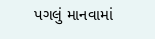પગલું માનવામાં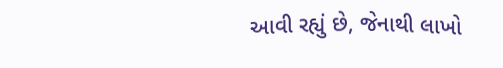આવી રહ્યું છે, જેનાથી લાખો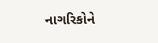નાગરિકોને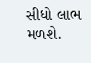સીધો લાભ મળશે.